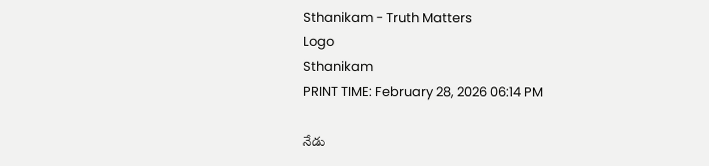Sthanikam - Truth Matters
Logo
Sthanikam
PRINT TIME: February 28, 2026 06:14 PM

నేడు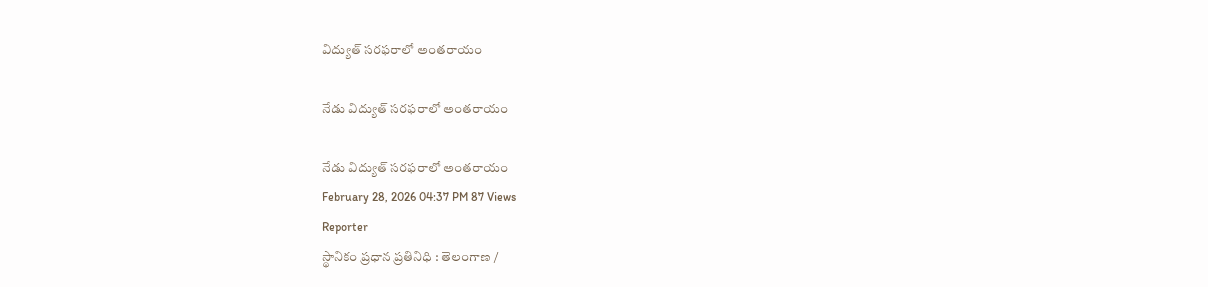విద్యుత్ సరఫరాలో అంతరాయం

నేడు విద్యుత్ సరఫరాలో అంతరాయం

నేడు విద్యుత్ సరఫరాలో అంతరాయం
February 28, 2026 04:37 PM 87 Views
Reporter
స్థానికం ప్రధాన ప్రతినిధి : తెలంగాణ /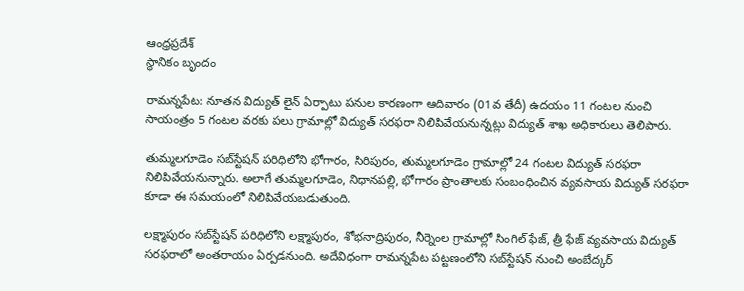ఆంధ్రప్రదేశ్
స్థానికం బృందం

రామన్నపేట: నూతన విద్యుత్ లైన్ ఏర్పాటు పనుల కారణంగా ఆదివారం (01వ తేదీ) ఉదయం 11 గంటల నుంచి సాయంత్రం 5 గంటల వరకు పలు గ్రామాల్లో విద్యుత్ సరఫరా నిలిపివేయనున్నట్లు విద్యుత్ శాఖ అధికారులు తెలిపారు.

తుమ్మలగూడెం సబ్‌స్టేషన్ పరిధిలోని భోగారం, సిరిపురం, తుమ్మలగూడెం గ్రామాల్లో 24 గంటల విద్యుత్ సరఫరా నిలిపివేయనున్నారు. అలాగే తుమ్మలగూడెం, నిధానపల్లి, భోగారం ప్రాంతాలకు సంబంధించిన వ్యవసాయ విద్యుత్ సరఫరా కూడా ఈ సమయంలో నిలిపివేయబడుతుంది.

లక్ష్మాపురం సబ్‌స్టేషన్ పరిధిలోని లక్ష్మాపురం, శోభనాద్రిపురం, నీర్నెంల గ్రామాల్లో సింగిల్ ఫేజ్, త్రీ ఫేజ్ వ్యవసాయ విద్యుత్ సరఫరాలో అంతరాయం ఏర్పడనుంది. అదేవిధంగా రామన్నపేట పట్టణంలోని సబ్‌స్టేషన్ నుంచి అంబేద్కర్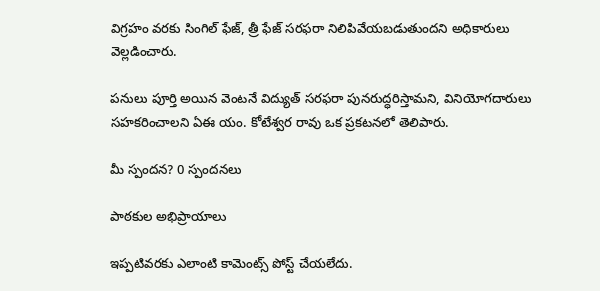విగ్రహం వరకు సింగిల్ ఫేజ్, త్రీ ఫేజ్ సరఫరా నిలిపివేయబడుతుందని అధికారులు వెల్లడించారు.

పనులు పూర్తి అయిన వెంటనే విద్యుత్ సరఫరా పునరుద్ధరిస్తామని, వినియోగదారులు సహకరించాలని ఏఈ యం. కోటేశ్వర రావు ఒక ప్రకటనలో తెలిపారు.

మీ స్పందన? 0 స్పందనలు

పాఠకుల అభిప్రాయాలు

ఇప్పటివరకు ఎలాంటి కామెంట్స్ పోస్ట్ చేయలేదు.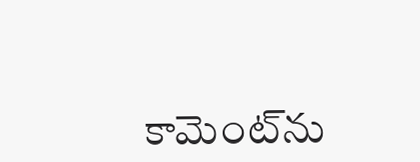కామెంట్‌ను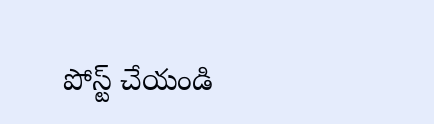పోస్ట్ చేయండి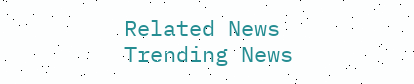Related News
Trending News